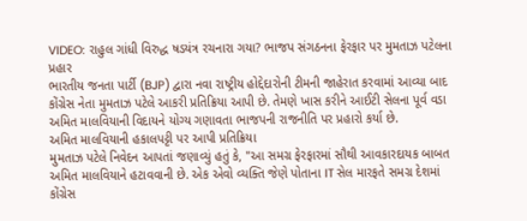VIDEO: રાહુલ ગાંધી વિરુદ્ધ ષડયંત્ર રચનારા ગયા? ભાજપ સંગઠનના ફેરફાર પર મુમતાઝ પટેલના પ્રહાર
ભારતીય જનતા પાર્ટી (BJP) દ્વારા નવા રાષ્ટ્રીય હોદ્દેદારોની ટીમની જાહેરાત કરવામાં આવ્યા બાદ કોંગ્રેસ નેતા મુમતાઝ પટેલે આકરી પ્રતિક્રિયા આપી છે. તેમણે ખાસ કરીને આઈટી સેલના પૂર્વ વડા અમિત માલવિયાની વિદાયને યોગ્ય ગણાવતા ભાજપની રાજનીતિ પર પ્રહારો કર્યા છે.
અમિત માલવિયાની હકાલપટ્ટી પર આપી પ્રતિક્રિયા
મુમતાઝ પટેલે નિવેદન આપતાં જણાવ્યું હતું કે, "આ સમગ્ર ફેરફારમાં સૌથી આવકારદાયક બાબત અમિત માલવિયાને હટાવવાની છે. એક એવો વ્યક્તિ જેણે પોતાના IT સેલ મારફતે સમગ્ર દેશમાં કોંગ્રેસ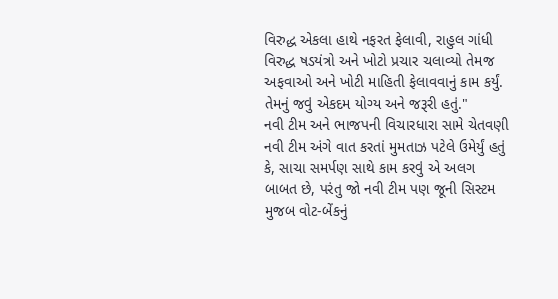વિરુદ્ધ એકલા હાથે નફરત ફેલાવી, રાહુલ ગાંધી વિરુદ્ધ ષડયંત્રો અને ખોટો પ્રચાર ચલાવ્યો તેમજ અફવાઓ અને ખોટી માહિતી ફેલાવવાનું કામ કર્યું. તેમનું જવું એકદમ યોગ્ય અને જરૂરી હતું."
નવી ટીમ અને ભાજપની વિચારધારા સામે ચેતવણી
નવી ટીમ અંગે વાત કરતાં મુમતાઝ પટેલે ઉમેર્યું હતું કે, સાચા સમર્પણ સાથે કામ કરવું એ અલગ બાબત છે, પરંતુ જો નવી ટીમ પણ જૂની સિસ્ટમ મુજબ વોટ-બેંકનું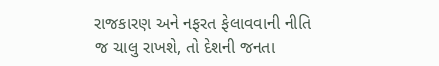રાજકારણ અને નફરત ફેલાવવાની નીતિ જ ચાલુ રાખશે, તો દેશની જનતા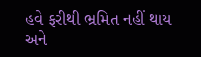હવે ફરીથી ભ્રમિત નહીં થાય અને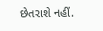છેતરાશે નહીં.